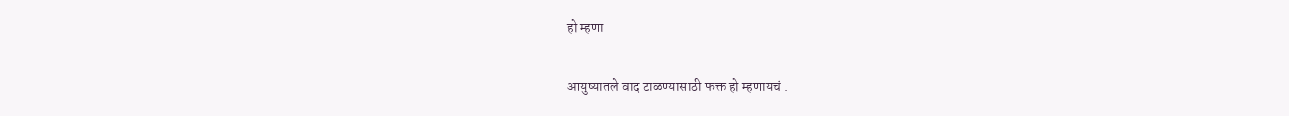हो म्हणा

आयुष्यातले वाद टाळण्यासाठी फक्त हो म्हणायचं .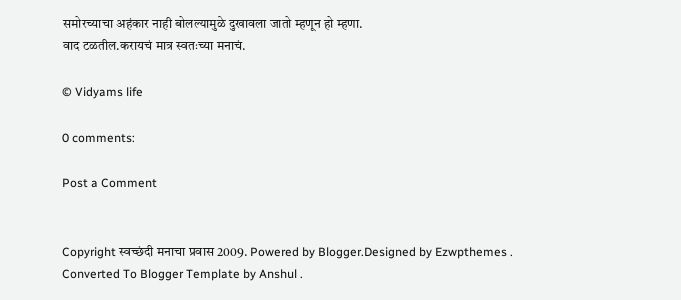समोरच्याचा अहंकार नाही बोलल्यामुळे दुखावला जातो म्हणून हो म्हणा.
वाद टळतील.करायचं मात्र स्वतःच्या मनाचं.

© Vidyams life

0 comments:

Post a Comment


Copyright स्वच्छंदी मनाचा प्रवास 2009. Powered by Blogger.Designed by Ezwpthemes .
Converted To Blogger Template by Anshul .